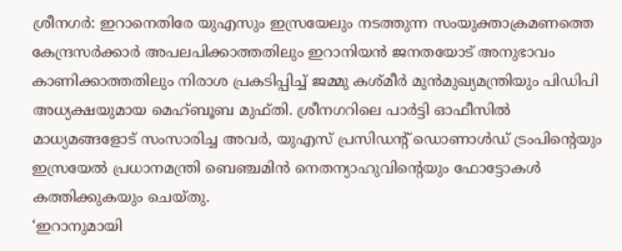ശ്രീനഗർ: ഇറാനെതിരേ യുഎസും ഇസ്രയേലും നടത്തുന്ന സംയുക്താക്രമണത്തെ കേന്ദ്രസർക്കാർ അപലപിക്കാത്തതിലും ഇറാനിയൻ ജനതയോട് അനുഭാവം കാണിക്കാത്തതിലും നിരാശ പ്രകടിപ്പിച്ച് ജമ്മു കശ്മീർ മുൻമുഖ്യമന്ത്രിയും പിഡിപി അധ്യക്ഷയുമായ മെഹ്ബൂബ മുഫ്തി. ശ്രീനഗറിലെ പാർട്ടി ഓഫീസിൽ മാധ്യമങ്ങളോട് സംസാരിച്ച അവർ, യുഎസ് പ്രസിഡന്റ് ഡൊണാൾഡ് ട്രംപിന്റെയും ഇസ്രയേൽ പ്രധാനമന്ത്രി ബെഞ്ചമിൻ നെതന്യാഹുവിന്റെയും ഫോട്ടോകൾ കത്തിക്കുകയും ചെയ്തു.
‘ഇറാനുമായി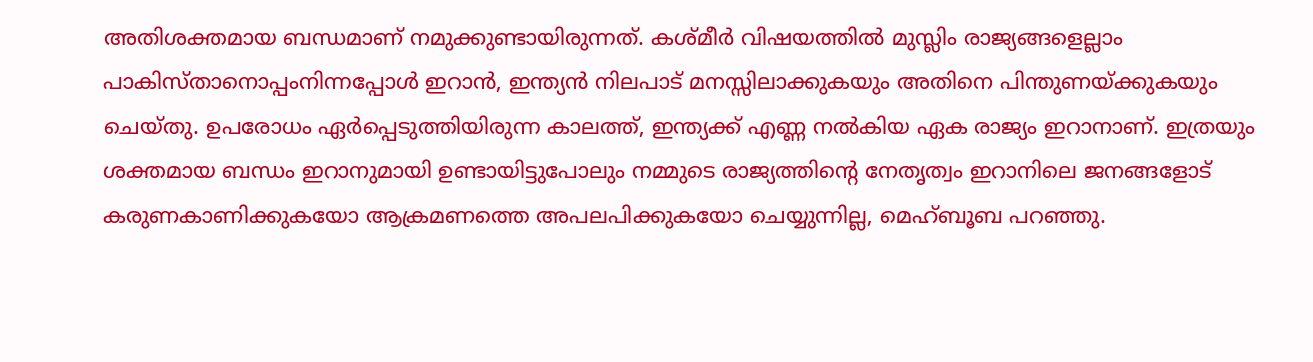അതിശക്തമായ ബന്ധമാണ് നമുക്കുണ്ടായിരുന്നത്. കശ്മീർ വിഷയത്തിൽ മുസ്ലിം രാജ്യങ്ങളെല്ലാം പാകിസ്താനൊപ്പംനിന്നപ്പോൾ ഇറാൻ, ഇന്ത്യൻ നിലപാട് മനസ്സിലാക്കുകയും അതിനെ പിന്തുണയ്ക്കുകയും ചെയ്തു. ഉപരോധം ഏർപ്പെടുത്തിയിരുന്ന കാലത്ത്, ഇന്ത്യക്ക് എണ്ണ നൽകിയ ഏക രാജ്യം ഇറാനാണ്. ഇത്രയും ശക്തമായ ബന്ധം ഇറാനുമായി ഉണ്ടായിട്ടുപോലും നമ്മുടെ രാജ്യത്തിന്റെ നേതൃത്വം ഇറാനിലെ ജനങ്ങളോട് കരുണകാണിക്കുകയോ ആക്രമണത്തെ അപലപിക്കുകയോ ചെയ്യുന്നില്ല, മെഹ്ബൂബ പറഞ്ഞു.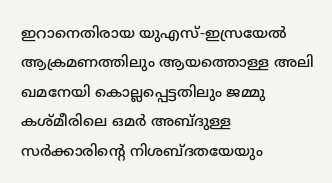ഇറാനെതിരായ യുഎസ്-ഇസ്രയേൽ ആക്രമണത്തിലും ആയത്തൊള്ള അലി ഖമനേയി കൊല്ലപ്പെട്ടതിലും ജമ്മു കശ്മീരിലെ ഒമർ അബ്ദുള്ള സർക്കാരിന്റെ നിശബ്ദതയേയും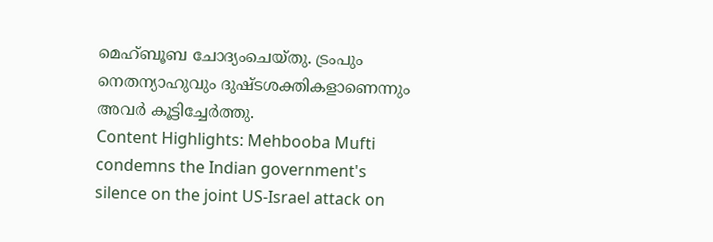മെഹ്ബൂബ ചോദ്യംചെയ്തു. ട്രംപും നെതന്യാഹുവും ദുഷ്ടശക്തികളാണെന്നും അവർ കൂട്ടിച്ചേർത്തു.
Content Highlights: Mehbooba Mufti condemns the Indian government's silence on the joint US-Israel attack on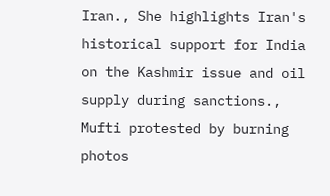Iran., She highlights Iran's historical support for India on the Kashmir issue and oil supply during sanctions., Mufti protested by burning photos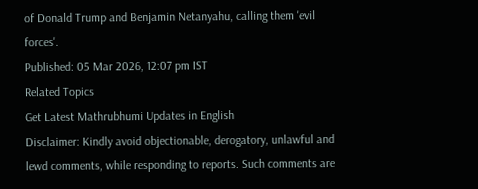of Donald Trump and Benjamin Netanyahu, calling them 'evil forces'.
Published: 05 Mar 2026, 12:07 pm IST
Related Topics
Get Latest Mathrubhumi Updates in English
Disclaimer: Kindly avoid objectionable, derogatory, unlawful and lewd comments, while responding to reports. Such comments are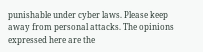punishable under cyber laws. Please keep away from personal attacks. The opinions expressed here are the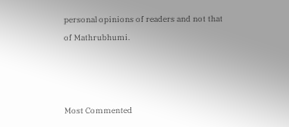personal opinions of readers and not that of Mathrubhumi.



Most Commented